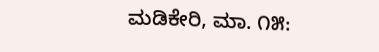ಮಡಿಕೇರಿ, ಮಾ. ೧೫: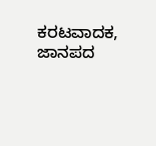ಕರಟವಾದಕ, ಜಾನಪದ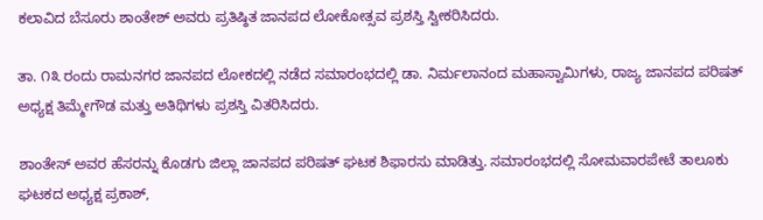ಕಲಾವಿದ ಬೆಸೂರು ಶಾಂತೇಶ್ ಅವರು ಪ್ರತಿಷ್ಠಿತ ಜಾನಪದ ಲೋಕೋತ್ಸವ ಪ್ರಶಸ್ತಿ ಸ್ವೀಕರಿಸಿದರು.

ತಾ. ೧೩ ರಂದು ರಾಮನಗರ ಜಾನಪದ ಲೋಕದಲ್ಲಿ ನಡೆದ ಸಮಾರಂಭದಲ್ಲಿ ಡಾ. ನಿರ್ಮಲಾನಂದ ಮಹಾಸ್ವಾಮಿಗಳು, ರಾಜ್ಯ ಜಾನಪದ ಪರಿಷತ್ ಅಧ್ಯಕ್ಷ ತಿಮ್ಮೇಗೌಡ ಮತ್ತು ಅತಿಥಿಗಳು ಪ್ರಶಸ್ತಿ ವಿತರಿಸಿದರು.

ಶಾಂತೇಸ್ ಅವರ ಹೆಸರನ್ನು ಕೊಡಗು ಜಿಲ್ಲಾ ಜಾನಪದ ಪರಿಷತ್ ಘಟಕ ಶಿಫಾರಸು ಮಾಡಿತ್ತು. ಸಮಾರಂಭದಲ್ಲಿ ಸೋಮವಾರಪೇಟೆ ತಾಲೂಕು ಘಟಕದ ಅಧ್ಯಕ್ಷ ಪ್ರಕಾಶ್,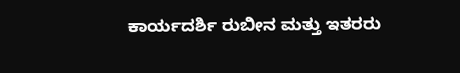ಕಾರ್ಯದರ್ಶಿ ರುಬೀನ ಮತ್ತು ಇತರರು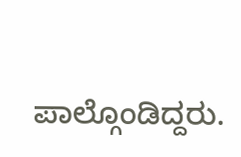ಪಾಲ್ಗೊಂಡಿದ್ದರು.